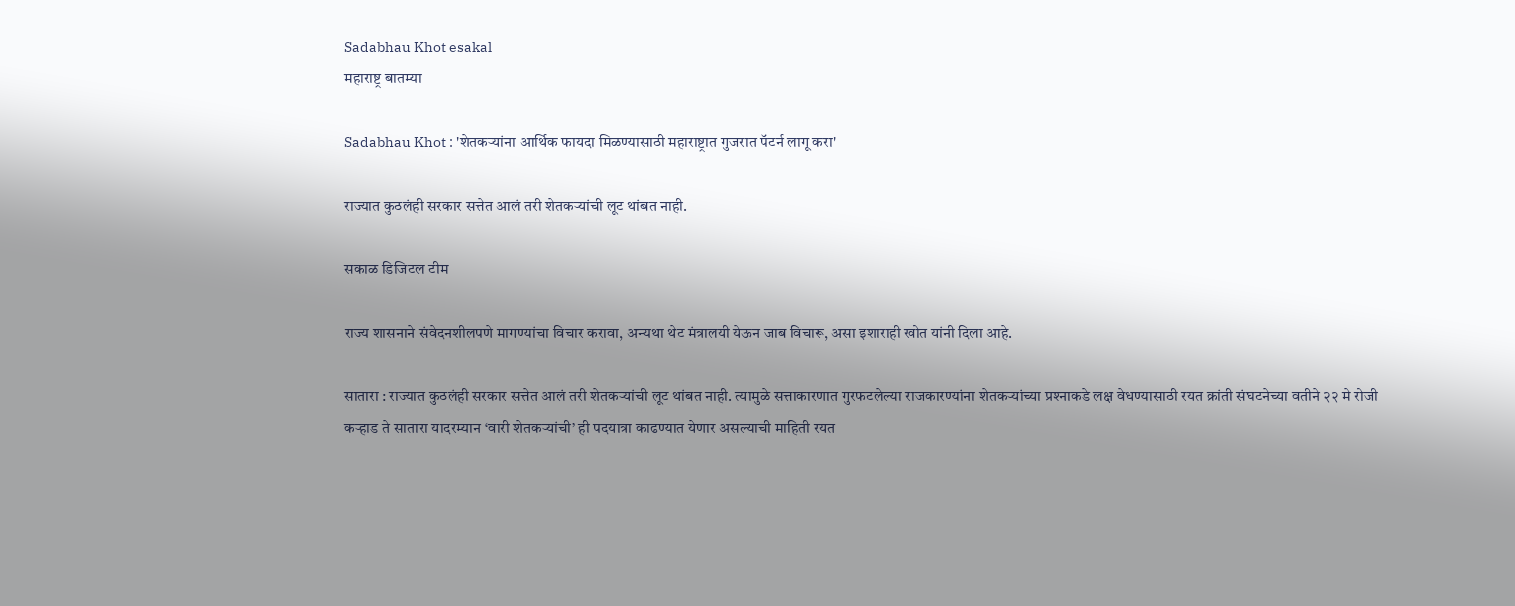Sadabhau Khot esakal
महाराष्ट्र बातम्या

Sadabhau Khot : 'शेतकऱ्यांना आर्थिक फायदा मिळण्यासाठी महाराष्ट्रात गुजरात पॅटर्न लागू करा'

राज्यात कुठलंही सरकार सत्तेत आलं तरी शेतकऱ्यांची लूट थांबत नाही.

सकाळ डिजिटल टीम

राज्य शासनाने संवेदनशीलपणे मागण्यांचा विचार करावा, अन्यथा थेट मंत्रालयी येऊन जाब विचारू, असा इशाराही खोत यांनी दिला आहे.

सातारा : राज्यात कुठलंही सरकार सत्तेत आलं तरी शेतकऱ्यांची लूट थांबत नाही. त्यामुळे सत्ताकारणात गुरफटलेल्या राजकारण्यांना शेतकऱ्यांच्या प्रश्‍नाकडे लक्ष वेधण्यासाठी रयत क्रांती संघटनेच्या वतीने २२ मे रोजी कऱ्हाड ते सातारा यादरम्यान ‘वारी शेतकऱ्यांची’ ही पदयात्रा काढण्यात येणार असल्याची माहिती रयत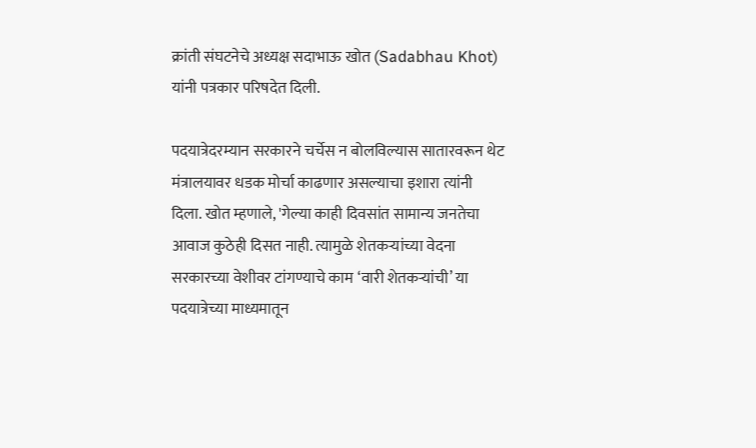क्रांती संघटनेचे अध्यक्ष सदाभाऊ खोत (Sadabhau Khot) यांनी पत्रकार परिषदेत दिली.

पदयात्रेदरम्यान सरकारने चर्चेस न बोलविल्यास सातारवरून थेट मंत्रालयावर धडक मोर्चा काढणार असल्याचा इशारा त्यांनी दिला. खोत म्हणाले, 'गेल्या काही दिवसांत सामान्य जनतेचा आवाज कुठेही दिसत नाही. त्यामुळे शेतकऱ्यांच्या वेदना सरकारच्या वेशीवर टांगण्याचे काम ‘वारी शेतकऱ्यांची’ या पदयात्रेच्या माध्यमातून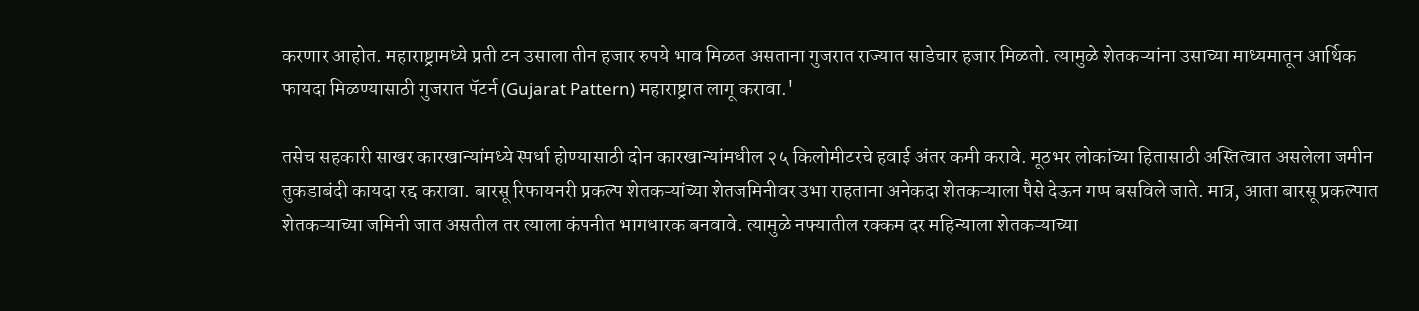करणार आहोत. महाराष्ट्रामध्ये प्रती टन उसाला तीन हजार रुपये भाव मिळत असताना गुजरात राज्यात साडेचार हजार मिळतो. त्यामुळे शेतकऱ्यांना उसाच्या माध्यमातून आर्थिक फायदा मिळण्यासाठी गुजरात पॅटर्न (Gujarat Pattern) महाराष्ट्रात लागू करावा.'

तसेच सहकारी साखर कारखान्यांमध्ये स्पर्धा होण्यासाठी दोन कारखान्यांमधील २५ किलोमीटरचे हवाई अंतर कमी करावे. मूठभर लोकांच्या हितासाठी अस्तित्वात असलेला जमीन तुकडाबंदी कायदा रद्द करावा. बारसू रिफायनरी प्रकल्प शेतकऱ्यांच्या शेतजमिनीवर उभा राहताना अनेकदा शेतकऱ्याला पैसे देऊन गप्प बसविले जाते. मात्र, आता बारसू प्रकल्पात शेतकऱ्याच्या जमिनी जात असतील तर त्याला कंपनीत भागधारक बनवावे. त्यामुळे नफ्यातील रक्कम दर महिन्याला शेतकऱ्याच्या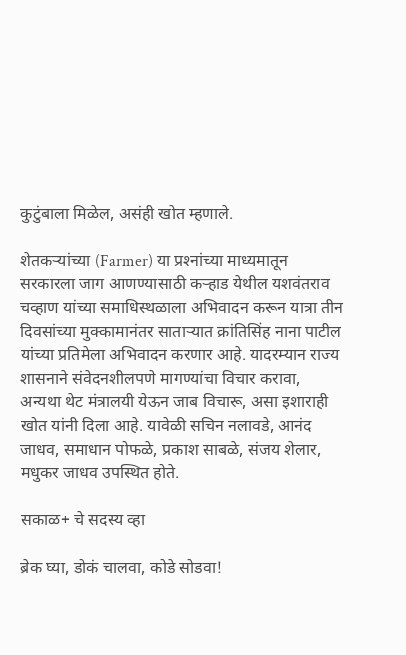कुटुंबाला मिळेल, असंही खोत म्हणाले.

शेतकऱ्यांच्या (Farmer) या प्रश्‍नांच्या माध्यमातून सरकारला जाग आणण्यासाठी कऱ्हाड येथील यशवंतराव चव्हाण यांच्या समाधिस्थळाला अभिवादन करून यात्रा तीन दिवसांच्या मुक्कामानंतर साताऱ्यात क्रांतिसिंह नाना पाटील यांच्या प्रतिमेला अभिवादन करणार आहे. यादरम्यान राज्य शासनाने संवेदनशीलपणे मागण्यांचा विचार करावा, अन्यथा थेट मंत्रालयी येऊन जाब विचारू, असा इशाराही खोत यांनी दिला आहे. यावेळी सचिन नलावडे, आनंद जाधव, समाधान पोफळे, प्रकाश साबळे, संजय शेलार, मधुकर जाधव उपस्थित होते.

सकाळ+ चे सदस्य व्हा

ब्रेक घ्या, डोकं चालवा, कोडे सोडवा!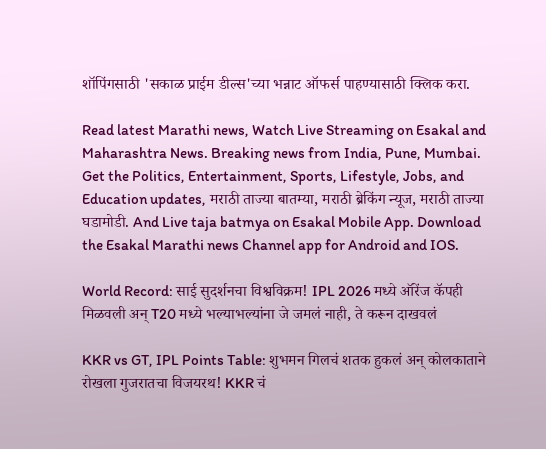शॉपिंगसाठी 'सकाळ प्राईम डील्स'च्या भन्नाट ऑफर्स पाहण्यासाठी क्लिक करा.

Read latest Marathi news, Watch Live Streaming on Esakal and Maharashtra News. Breaking news from India, Pune, Mumbai. Get the Politics, Entertainment, Sports, Lifestyle, Jobs, and Education updates, मराठी ताज्या बातम्या, मराठी ब्रेकिंग न्यूज, मराठी ताज्या घडामोडी. And Live taja batmya on Esakal Mobile App. Download the Esakal Marathi news Channel app for Android and IOS.

World Record: साई सुदर्शनचा विश्वविक्रम! IPL 2026 मध्ये ऑरेंज कॅपही मिळवली अन् T20 मध्ये भल्याभल्यांना जे जमलं नाही, ते करून दाखवलं

KKR vs GT, IPL Points Table: शुभमन गिलचं शतक हुकलं अन् कोलकाताने रोखला गुजरातचा विजयरथ! KKR चं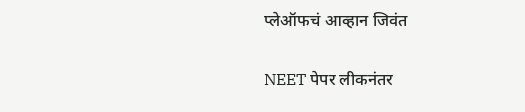प्लेऑफचं आव्हान जिवंत

NEET पेपर लीकनंतर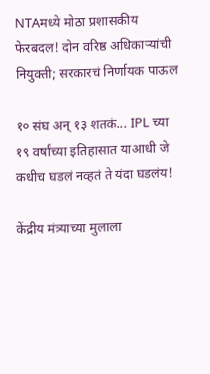NTAमध्ये मोठा प्रशासकीय फेरबदल! दोन वरिष्ठ अधिकाऱ्यांची नियुक्ती; सरकारचं निर्णायक पाऊल

१० संघ अन् १३ शतकं... IPL च्या १९ वर्षांच्या इतिहासात याआधी जे कधीच घडलं नव्हतं ते यंदा घडलंय!

केंद्रीय मंत्र्याच्या मुलाला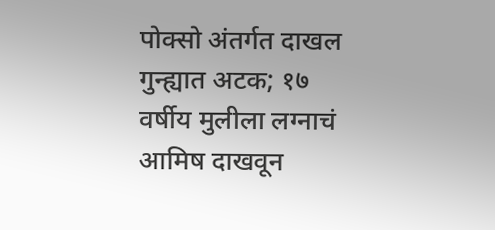पोक्सो अंतर्गत दाखल गुन्ह्यात अटक; १७ वर्षीय मुलीला लग्नाचं आमिष दाखवून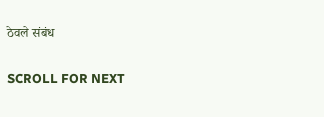ठेवले संबंध

SCROLL FOR NEXT